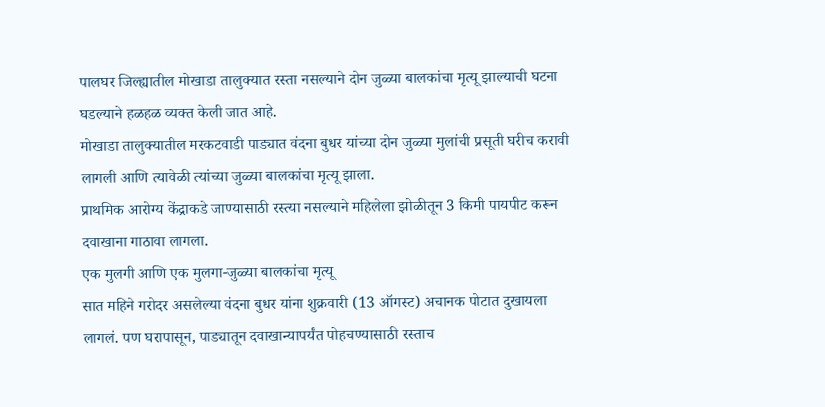पालघर जिल्ह्यातील मोखाडा तालुक्यात रस्ता नसल्याने दोन जुळ्या बालकांचा मृत्यू झाल्याची घटना घडल्याने हळहळ व्यक्त केली जात आहे.
मोखाडा तालुक्यातील मरकटवाडी पाड्यात वंदना बुधर यांच्या दोन जुळ्या मुलांची प्रसूती घरीच करावी लागली आणि त्यावेळी त्यांच्या जुळ्या बालकांचा मृत्यू झाला.
प्राथमिक आरोग्य केंद्राकडे जाण्यासाठी रस्त्या नसल्याने महिलेला झोळीतून 3 किमी पायपीट करून दवाखाना गाठावा लागला.
एक मुलगी आणि एक मुलगा-जुळ्या बालकांचा मृत्यू
सात महिने गरोदर असलेल्या वंदना बुधर यांना शुक्रवारी (13 ऑगस्ट) अचानक पोटात दुखायला लागलं. पण घरापासून, पाड्यातून दवाखान्यापर्यंत पोहचण्यासाठी रस्ताच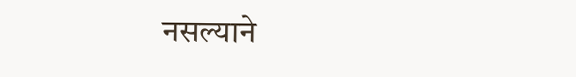नसल्याने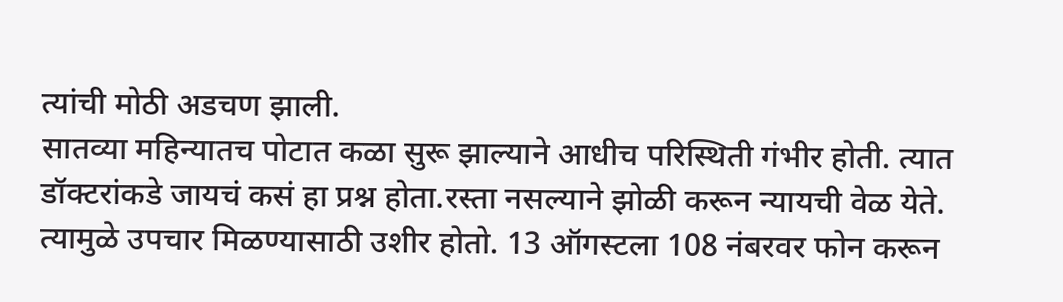त्यांची मोठी अडचण झाली.
सातव्या महिन्यातच पोटात कळा सुरू झाल्याने आधीच परिस्थिती गंभीर होती. त्यात डॉक्टरांकडे जायचं कसं हा प्रश्न होता.रस्ता नसल्याने झोळी करून न्यायची वेळ येते. त्यामुळे उपचार मिळण्यासाठी उशीर होतो. 13 ऑगस्टला 108 नंबरवर फोन करून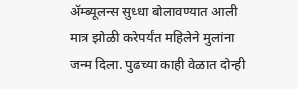ॲम्ब्यूलन्स सुध्धा बोलावण्यात आली मात्र झोळी करेपर्यंत महिलेने मुलांना जन्म दिला. पुढच्या काही वेळात दोन्ही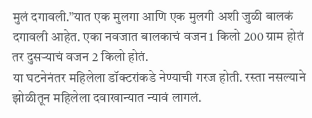मुलं दगावली.”यात एक मुलगा आणि एक मुलगी अशी जुळी बालकं दगावली आहेत. एका नवजात बालकाचं वजन 1 किलो 200 ग्राम होतं तर दुसऱ्याचं वजन 2 किलो होतं.
या घटनेनंतर महिलेला डॉक्टरांकडे नेण्याची गरज होती. रस्ता नसल्याने झोळीतून महिलेला दवाखान्यात न्यावं लागलं.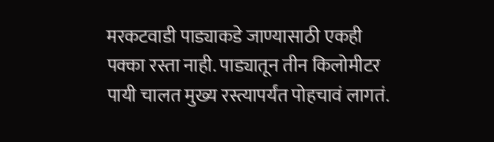मरकटवाडी पाड्याकडे जाण्यासाठी एकही पक्का रस्ता नाही. पाड्यातून तीन किलोमीटर पायी चालत मुख्य रस्त्यापर्यंत पोहचावं लागतं.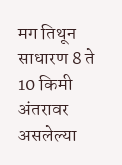मग तिथून साधारण 8 ते 10 किमी अंतरावर असलेल्या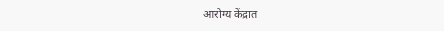आरोग्य केंद्रात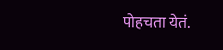पोहचता येतं.